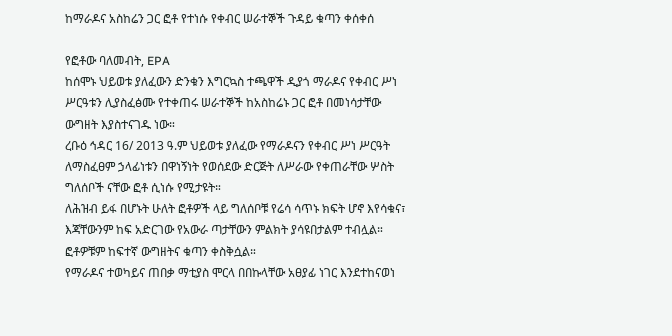ከማራዶና አስከሬን ጋር ፎቶ የተነሱ የቀብር ሠራተኞች ጉዳይ ቁጣን ቀሰቀሰ

የፎቶው ባለመብት, EPA
ከሰሞኑ ህይወቱ ያለፈውን ድንቁን እግርኳስ ተጫዋች ዲያጎ ማራዶና የቀብር ሥነ ሥርዓቱን ሊያስፈፅሙ የተቀጠሩ ሠራተኞች ከአስከሬኑ ጋር ፎቶ በመነሳታቸው ውግዘት እያስተናገዱ ነው።
ረቡዕ ኅዳር 16/ 2013 ዓ.ም ህይወቱ ያለፈው የማራዶናን የቀብር ሥነ ሥርዓት ለማስፈፀም ኃላፊነቱን በዋነኝነት የወሰደው ድርጅት ለሥራው የቀጠራቸው ሦስት ግለሰቦች ናቸው ፎቶ ሲነሱ የሚታዩት።
ለሕዝብ ይፋ በሆኑት ሁለት ፎቶዎች ላይ ግለሰቦቹ የሬሳ ሳጥኑ ክፍት ሆኖ እየሳቁና፣ እጃቸውንም ከፍ አድርገው የአውራ ጣታቸውን ምልክት ያሳዩበታልም ተብሏል።
ፎቶዎቹም ከፍተኛ ውግዘትና ቁጣን ቀስቅሷል።
የማራዶና ተወካይና ጠበቃ ማቲያስ ሞርላ በበኩላቸው አፀያፊ ነገር እንደተከናወነ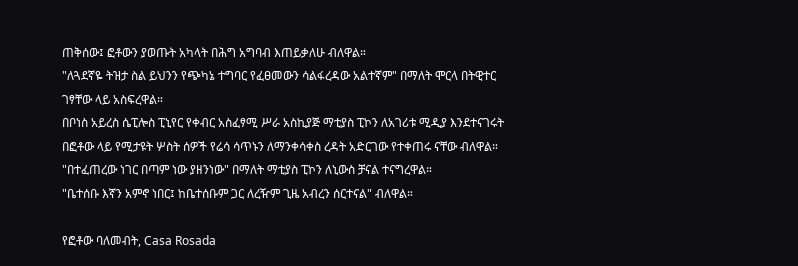ጠቅሰው፤ ፎቶውን ያወጡት አካላት በሕግ አግባብ እጠይቃለሁ ብለዋል።
"ለጓደኛዬ ትዝታ ስል ይህንን የጭካኔ ተግባር የፈፀመውን ሳልፋረዳው አልተኛም" በማለት ሞርላ በትዊተር ገፃቸው ላይ አስፍረዋል።
በቦነስ አይረስ ሴፒሎስ ፒኒየር የቀብር አስፈፃሚ ሥራ አስኪያጅ ማቲያስ ፒኮን ለአገሪቱ ሚዲያ እንደተናገሩት በፎቶው ላይ የሚታዩት ሦስት ሰዎች የሬሳ ሳጥኑን ለማንቀሳቀስ ረዳት አድርገው የተቀጠሩ ናቸው ብለዋል።
"በተፈጠረው ነገር በጣም ነው ያዘንነው" በማለት ማቲያስ ፒኮን ለኒውስ ቻናል ተናግረዋል።
"ቤተሰቡ እኛን አምኖ ነበር፤ ከቤተሰቡም ጋር ለረዥም ጊዜ አብረን ሰርተናል" ብለዋል።

የፎቶው ባለመብት, Casa Rosada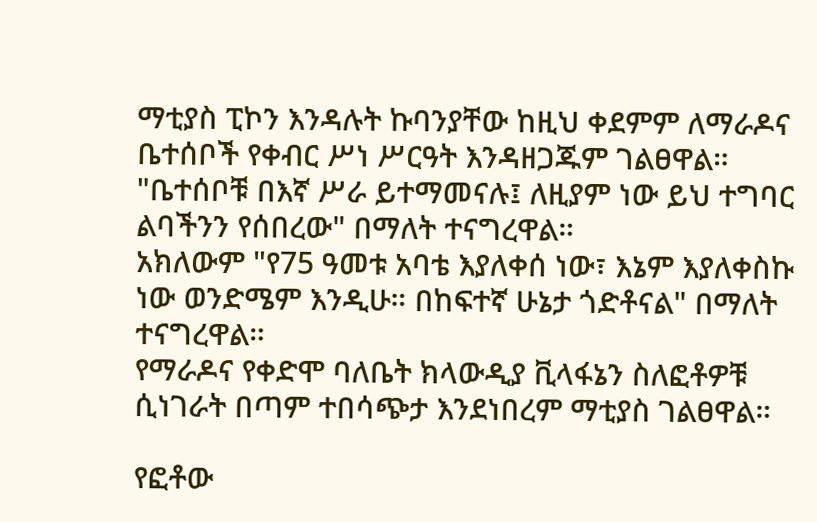ማቲያስ ፒኮን እንዳሉት ኩባንያቸው ከዚህ ቀደምም ለማራዶና ቤተሰቦች የቀብር ሥነ ሥርዓት እንዳዘጋጁም ገልፀዋል።
"ቤተሰቦቹ በእኛ ሥራ ይተማመናሉ፤ ለዚያም ነው ይህ ተግባር ልባችንን የሰበረው" በማለት ተናግረዋል።
አክለውም "የ75 ዓመቱ አባቴ እያለቀሰ ነው፣ እኔም እያለቀስኩ ነው ወንድሜም እንዲሁ። በከፍተኛ ሁኔታ ጎድቶናል" በማለት ተናግረዋል።
የማራዶና የቀድሞ ባለቤት ክላውዲያ ቪላፋኔን ስለፎቶዎቹ ሲነገራት በጣም ተበሳጭታ እንደነበረም ማቲያስ ገልፀዋል።

የፎቶው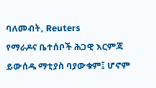ባለመብት, Reuters
የማራዶና ቤተሰቦች ሕጋዊ እርምጃ ይውሰዱ ማቲያስ ባያውቁም፤ ሆኖም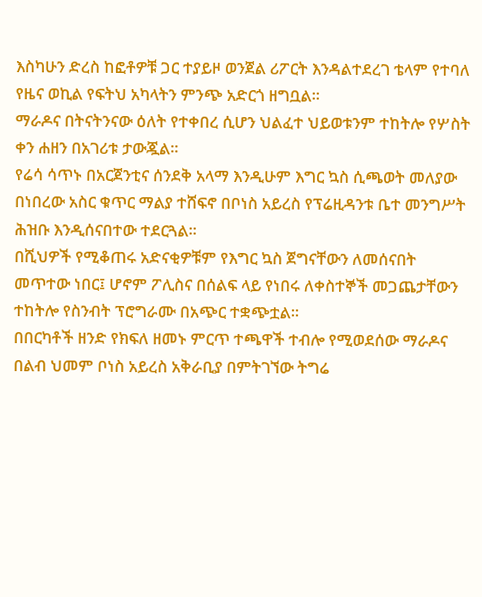እስካሁን ድረስ ከፎቶዎቹ ጋር ተያይዞ ወንጀል ሪፖርት እንዳልተደረገ ቴላም የተባለ የዜና ወኪል የፍትህ አካላትን ምንጭ አድርጎ ዘግቧል።
ማራዶና በትናትንናው ዕለት የተቀበረ ሲሆን ህልፈተ ህይወቱንም ተከትሎ የሦስት ቀን ሐዘን በአገሪቱ ታውጇል።
የሬሳ ሳጥኑ በአርጀንቲና ሰንደቅ አላማ እንዲሁም እግር ኳስ ሲጫወት መለያው በነበረው አስር ቁጥር ማልያ ተሸፍኖ በቦነስ አይረስ የፕሬዚዳንቱ ቤተ መንግሥት ሕዝቡ እንዲሰናበተው ተደርጓል።
በሺህዎች የሚቆጠሩ አድናቂዎቹም የእግር ኳስ ጀግናቸውን ለመሰናበት መጥተው ነበር፤ ሆኖም ፖሊስና በሰልፍ ላይ የነበሩ ለቀስተኞች መጋጨታቸውን ተከትሎ የስንብት ፕሮግራሙ በአጭር ተቋጭቷል።
በበርካቶች ዘንድ የክፍለ ዘመኑ ምርጥ ተጫዋች ተብሎ የሚወደሰው ማራዶና በልብ ህመም ቦነስ አይረስ አቅራቢያ በምትገኘው ትግሬ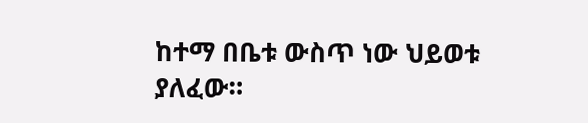ከተማ በቤቱ ውስጥ ነው ህይወቱ ያለፈው።